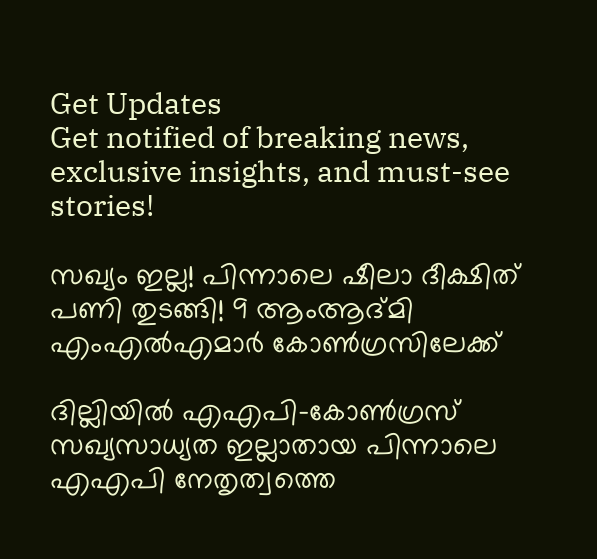Get Updates
Get notified of breaking news, exclusive insights, and must-see stories!

സഖ്യം ഇല്ല! പിന്നാലെ ഷീലാ ദീക്ഷിത് പണി തുടങ്ങി! 9 ആംആദ്മി എംഎല്‍എമാര്‍ കോണ്‍ഗ്രസിലേക്ക്

ദില്ലിയില്‍ എഎപി-കോണ്‍ഗ്രസ് സഖ്യസാധ്യത ഇല്ലാതായ പിന്നാലെ എഎപി നേതൃത്വത്തെ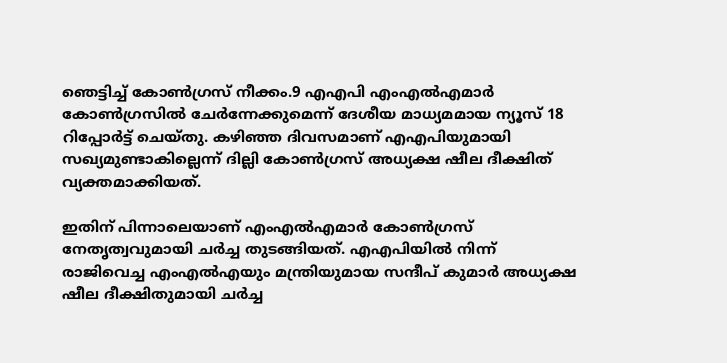ഞെട്ടിച്ച് കോണ്‍ഗ്രസ് നീക്കം.9 എഎപി എംഎല്‍എമാര്‍ കോണ്‍ഗ്രസില്‍ ചേര്‍ന്നേക്കുമെന്ന് ദേശീയ മാധ്യമമായ ന്യൂസ് 18 റിപ്പോര്‍ട്ട് ചെയ്തു. കഴിഞ്ഞ ദിവസമാണ് എഎപിയുമായി സഖ്യമുണ്ടാകില്ലെന്ന് ദില്ലി കോണ്‍ഗ്രസ് അധ്യക്ഷ ഷീല ദീക്ഷിത് വ്യക്തമാക്കിയത്.

ഇതിന് പിന്നാലെയാണ് എംഎല്‍എമാര്‍ കോണ്‍ഗ്രസ് നേതൃത്വവുമായി ചര്‍ച്ച തുടങ്ങിയത്. എഎപിയില്‍ നിന്ന് രാജിവെച്ച എംഎല്‍എയും മന്ത്രിയുമായ സന്ദീപ് കുമാര്‍ അധ്യക്ഷ ഷീല ദീക്ഷിതുമായി ചര്‍ച്ച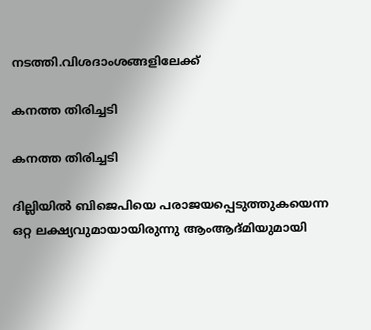നടത്തി.വിശദാംശങ്ങളിലേക്ക്

കനത്ത തിരിച്ചടി

കനത്ത തിരിച്ചടി

ദില്ലിയില്‍ ബിജെപിയെ പരാജയപ്പെടുത്തുകയെന്ന ഒറ്റ ലക്ഷ്യവുമായായിരുന്നു ആംആദ്മിയുമായി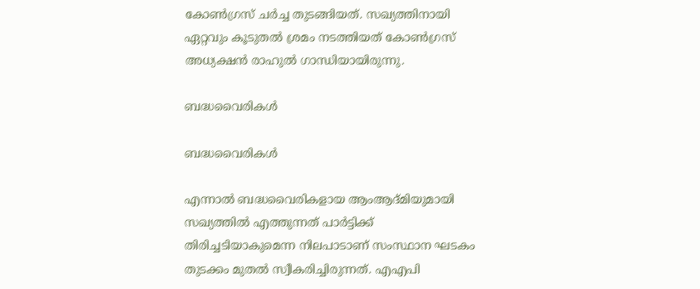കോണ്‍ഗ്രസ് ചര്‍ച്ച തുടങ്ങിയത്. സഖ്യത്തിനായി ഏറ്റവും കൂടുതല്‍ ശ്രമം നടത്തിയത് കോണ്‍ഗ്രസ് അധ്യക്ഷന്‍ രാഹുല്‍ ഗാന്ധിയായിരുന്നു.

ബദ്ധവൈരികള്‍

ബദ്ധവൈരികള്‍

എന്നാല്‍ ബദ്ധവൈരികളായ ആംആദ്മിയുമായി സഖ്യത്തില്‍ എത്തുന്നത് പാര്‍ട്ടിക്ക് തിരിച്ചടിയാകുമെന്ന നിലപാടാണ് സംസ്ഥാന ഘടകം തുടക്കം മുതല്‍ സ്വീകരിച്ചിരുന്നത്. എഎപി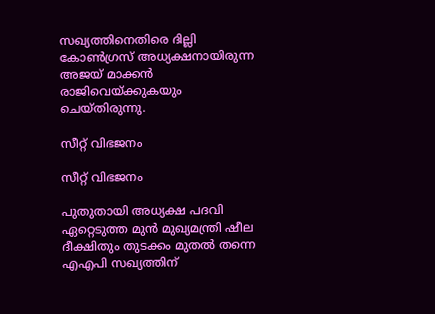സഖ്യത്തിനെതിരെ ദില്ലി കോണ്‍ഗ്രസ് അധ്യക്ഷനായിരുന്ന അജയ് മാക്കന്‍ രാജിവെയ്ക്കുകയും ചെയ്തിരുന്നു.

സീറ്റ് വിഭജനം

സീറ്റ് വിഭജനം

പുതുതായി അധ്യക്ഷ പദവി ഏറ്റെടുത്ത മുന്‍ മുഖ്യമന്ത്രി ഷീല ദീക്ഷിതും തുടക്കം മുതല്‍ തന്നെ എഎപി സഖ്യത്തിന്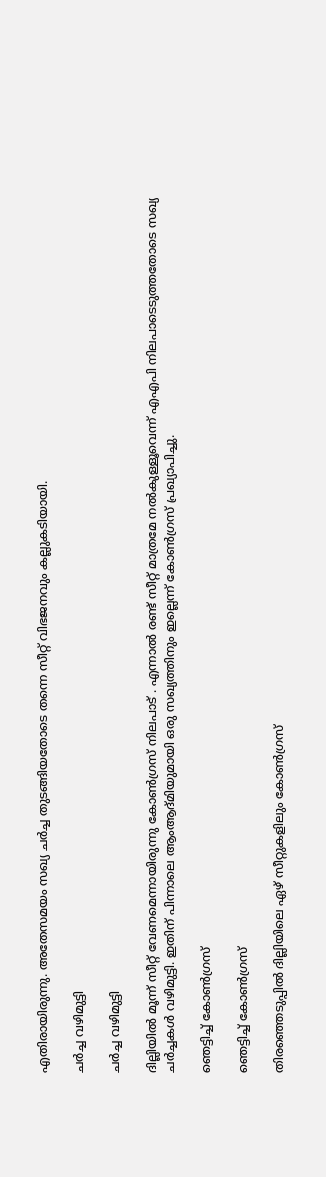എതിരായിരുന്നു. അതേസമയം സഖ്യ ചര്‍ച്ച തുടങ്ങിയതോടെ തന്നെ സീറ്റ് വിഭജനവും കല്ലുകടിയായി.

ചര്‍ച്ച വഴിമുട്ടി

ചര്‍ച്ച വഴിമുട്ടി

ദില്ലിയില്‍ മൂന്ന് സീറ്റ് വേണമെന്നായിരുന്നു കോണ്‍ഗ്രസ് നിലപാട് . എന്നാല്‍ രണ്ട് സീറ്റ് മാത്രമേ നല്‍കുള്ളൂവെന്ന് എഎപി നിലപാടെടുത്തതോടെ സഖ്യ ചര്‍ച്ചകള്‍ വഴിമുട്ടി. ഇതിന് പിന്നാലെ ആംആദ്മിയുമായി ഒരു സഖ്യത്തിനും ഇല്ലെന്ന് കോണ്‍ഗ്രസ് പ്രഖ്യാപിച്ചു.

ഞെട്ടിച്ച് കോണ്‍ഗ്രസ്

ഞെട്ടിച്ച് കോണ്‍ഗ്രസ്

തിരഞ്ഞെടുപ്പില്‍ ദില്ലിയിലെ ഏഴ് സീറ്റുകളിലും കോണ്‍ഗ്രസ്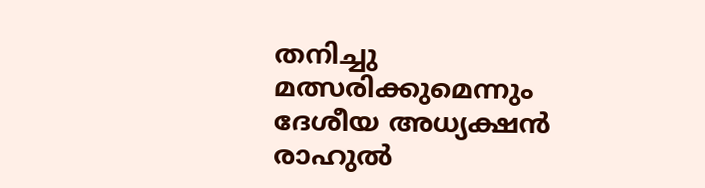തനിച്ചു മത്സരിക്കുമെന്നും ദേശീയ അധ്യക്ഷന്‍ രാഹുല്‍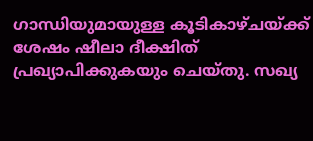ഗാന്ധിയുമായുള്ള കൂടികാഴ്ചയ്ക്ക് ശേഷം ഷീലാ ദീക്ഷിത് പ്രഖ്യാപിക്കുകയും ചെയ്തു. സഖ്യ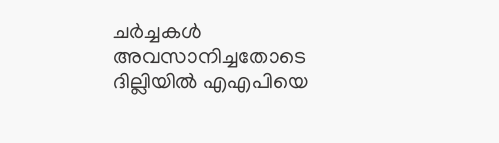ചര്‍ച്ചകള്‍ അവസാനിച്ചതോടെ ദില്ലിയില്‍ എഎപിയെ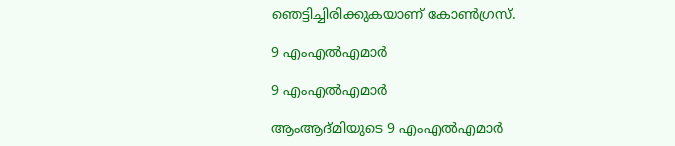ഞെട്ടിച്ചിരിക്കുകയാണ് കോണ്‍ഗ്രസ്.

9 എംഎല്‍എമാര്‍

9 എംഎല്‍എമാര്‍

ആംആദ്മിയുടെ 9 എംഎല്‍എമാര്‍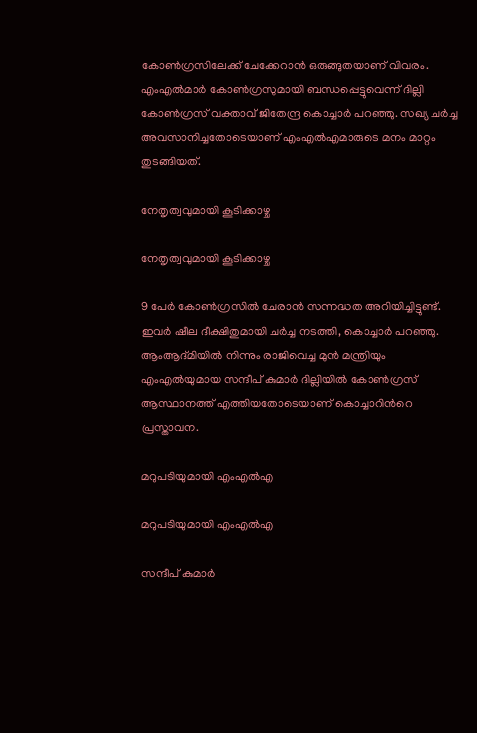കോണ്‍ഗ്രസിലേക്ക് ചേക്കേറാന്‍ ഒരുങ്ങുതയാണ് വിവരം. എംഎല്‍മാര്‍ കോണ്‍ഗ്രസുമായി ബന്ധപ്പെട്ടുവെന്ന് ദില്ലി കോണ്‍ഗ്രസ് വക്താവ് ജിതേന്ദ്ര കൊച്ചാര്‍ പറഞ്ഞു. സഖ്യ ചര്‍ച്ച അവസാനിച്ചതോടെയാണ് എംഎല്‍എമാരുടെ മനം മാറ്റം തുടങ്ങിയത്.

നേതൃത്വവുമായി കൂടിക്കാഴ്ച

നേതൃത്വവുമായി കൂടിക്കാഴ്ച

9 പേര്‍ കോണ്‍ഗ്രസില്‍ ചേരാന്‍ സന്നദ്ധത അറിയിച്ചിട്ടുണ്ട്. ഇവര്‍ ഷീല ദീക്ഷിതുമായി ചര്‍ച്ച നടത്തി, കൊച്ചാര്‍ പറഞ്ഞു. ആംആദ്മിയില്‍ നിന്നും രാജിവെച്ച മുന്‍ മന്ത്രിയും എംഎല്‍യുമായ സന്ദീപ് കുമാര്‍ ദില്ലിയില്‍ കോണ്‍ഗ്രസ് ആസ്ഥാനത്ത് എത്തിയതോടെയാണ് കൊച്ചാറിന്‍റെ പ്രസ്താവന.

മറുപടിയുമായി എംഎല്‍എ

മറുപടിയുമായി എംഎല്‍എ

സന്ദീപ് കുമാര്‍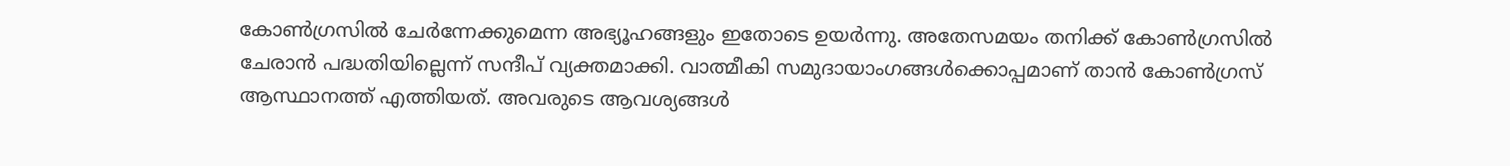കോണ്‍ഗ്രസില്‍ ചേര്‍ന്നേക്കുമെന്ന അഭ്യൂഹങ്ങളും ഇതോടെ ഉയര്‍ന്നു. അതേസമയം തനിക്ക് കോണ്‍ഗ്രസില്‍ ചേരാന്‍ പദ്ധതിയില്ലെന്ന് സന്ദീപ് വ്യക്തമാക്കി. വാത്മീകി സമുദായാംഗങ്ങള്‍ക്കൊപ്പമാണ് താന്‍ കോണ്‍ഗ്രസ് ആസ്ഥാനത്ത് എത്തിയത്. അവരുടെ ആവശ്യങ്ങള്‍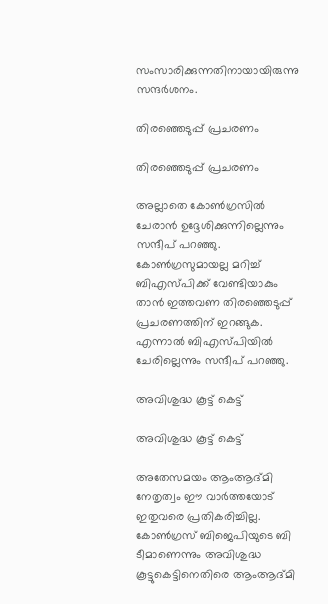സംസാരിക്കുന്നതിനായായിരുന്നു സന്ദര്‍ശനം.

തിരഞ്ഞെടുപ്പ് പ്രചരണം

തിരഞ്ഞെടുപ്പ് പ്രചരണം

അല്ലാതെ കോണ്‍ഗ്രസില്‍ ചേരാന്‍ ഉദ്ദേശിക്കുന്നില്ലെന്നും സന്ദീപ് പറഞ്ഞു. കോണ്‍ഗ്രസുമായല്ല മറിച്ച് ബിഎസ്പിക്ക് വേണ്ടിയാകും താന്‍ ഇത്തവണ തിരഞ്ഞെടുപ്പ് പ്രചരണത്തിന് ഇറങ്ങുക. എന്നാല്‍ ബിഎസ്പിയില്‍ ചേരില്ലെന്നും സന്ദീപ് പറഞ്ഞു.

അവിശുദ്ധ കൂട്ട് കെട്ട്

അവിശുദ്ധ കൂട്ട് കെട്ട്

അതേസമയം ആംആദ്മി നേതൃത്വം ഈ വാര്‍ത്തയോട് ഇതുവരെ പ്രതികരിച്ചില്ല. കോണ്‍ഗ്രസ് ബിജെപിയുടെ ബി ടീമാണെന്നും അവിശുദ്ധ കൂട്ടുകെട്ടിനെതിരെ ആംആദ്മി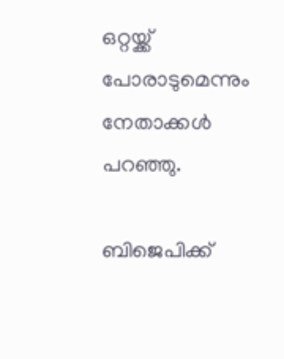ഒറ്റയ്ക്ക് പോരാടുമെന്നും നേതാക്കള്‍ പറഞ്ഞു.

ബിജെപിക്ക്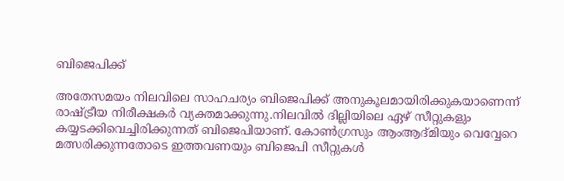ബിജെപിക്ക്

അതേസമയം നിലവിലെ സാഹചര്യം ബിജെപിക്ക് അനുകൂലമായിരിക്കുകയാണെന്ന് രാഷ്ട്രീയ നിരീക്ഷകര്‍ വ്യക്തമാക്കുന്നു.നിലവില്‍ ദില്ലിയിലെ ഏഴ് സീറ്റുകളും കയ്യടക്കിവെച്ചിരിക്കുന്നത് ബിജെപിയാണ്. കോണ്‍ഗ്രസും ആംആദ്മിയും വെവ്വേറെ മത്സരിക്കുന്നതോടെ ഇത്തവണയും ബിജെപി സീറ്റുകള്‍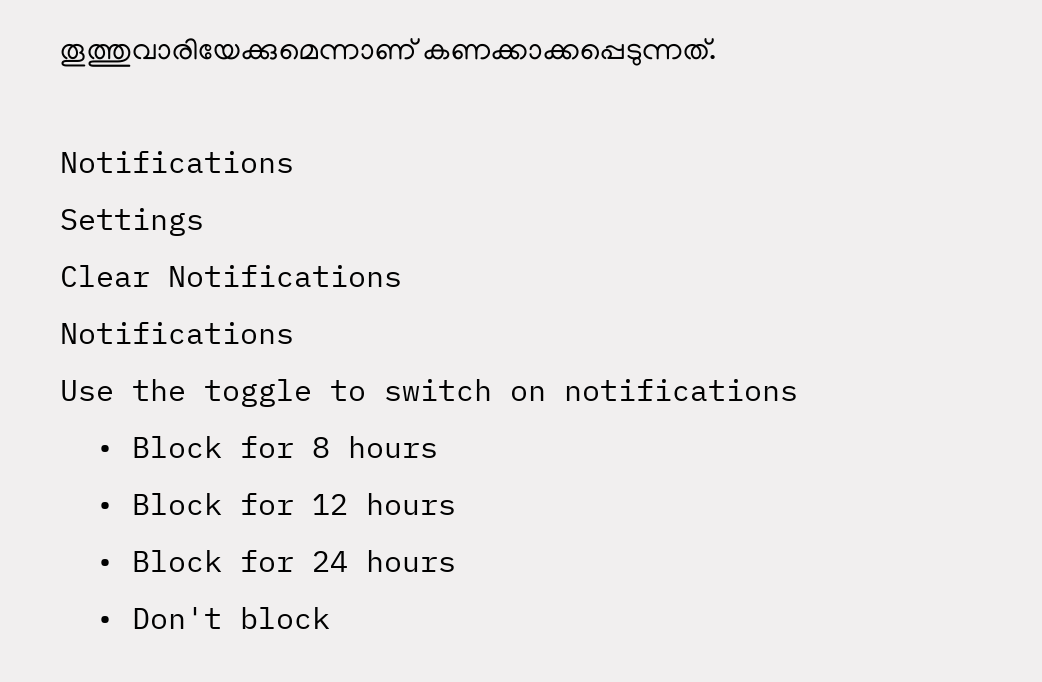തൂത്തുവാരിയേക്കുമെന്നാണ് കണക്കാക്കപ്പെടുന്നത്.

Notifications
Settings
Clear Notifications
Notifications
Use the toggle to switch on notifications
  • Block for 8 hours
  • Block for 12 hours
  • Block for 24 hours
  • Don't block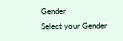Gender
Select your Gender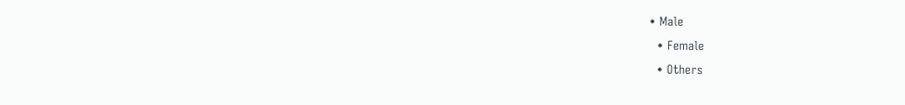• Male
  • Female
  • Others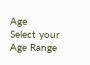Age
Select your Age Range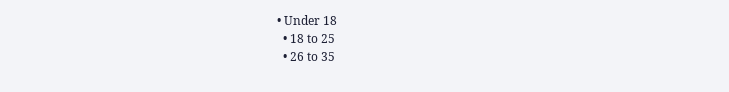• Under 18
  • 18 to 25
  • 26 to 35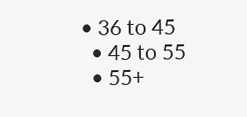• 36 to 45
  • 45 to 55
  • 55+